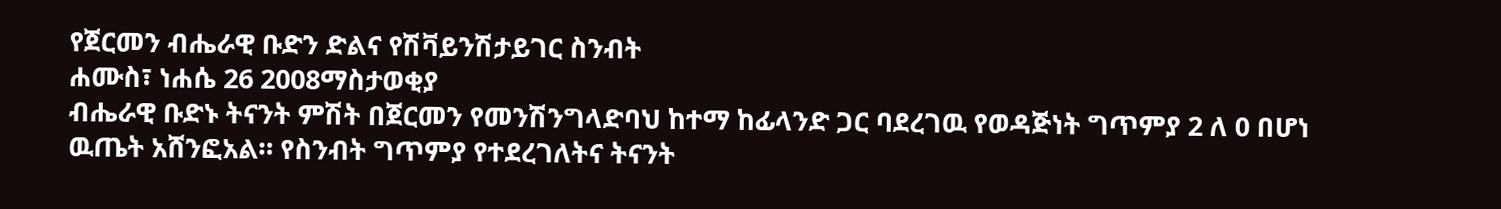የጀርመን ብሔራዊ ቡድን ድልና የሽቫይንሽታይገር ስንብት
ሐሙስ፣ ነሐሴ 26 2008ማስታወቂያ
ብሔራዊ ቡድኑ ትናንት ምሽት በጀርመን የመንሽንግላድባህ ከተማ ከፊላንድ ጋር ባደረገዉ የወዳጅነት ግጥምያ 2 ለ 0 በሆነ ዉጤት አሸንፎአል። የስንብት ግጥምያ የተደረገለትና ትናንት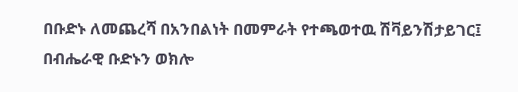በቡድኑ ለመጨረሻ በአንበልነት በመምራት የተጫወተዉ ሽቫይንሽታይገር፤ በብሔራዊ ቡድኑን ወክሎ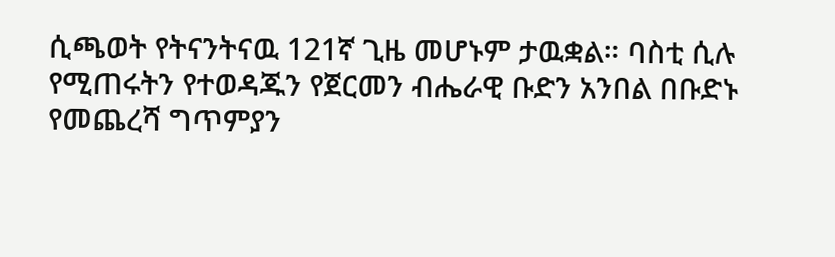ሲጫወት የትናንትናዉ 121ኛ ጊዜ መሆኑም ታዉቋል። ባስቲ ሲሉ የሚጠሩትን የተወዳጁን የጀርመን ብሔራዊ ቡድን አንበል በቡድኑ የመጨረሻ ግጥምያን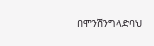በሞንሽንግላድባህ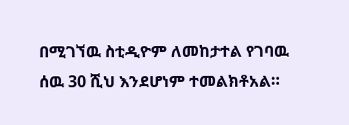በሚገኘዉ ስቲዲዮም ለመከታተል የገባዉ ሰዉ 30 ሺህ እንደሆነም ተመልክቶአል።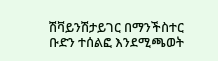ሽቫይንሽታይገር በማንችስተር ቡድን ተሰልፎ እንደሚጫወት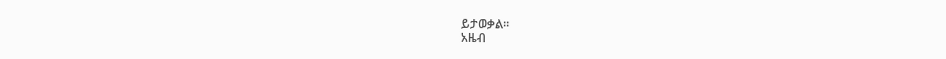ይታወቃል።
አዜብ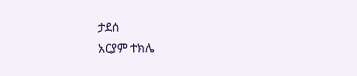ታደሰ
አርያም ተክሌ